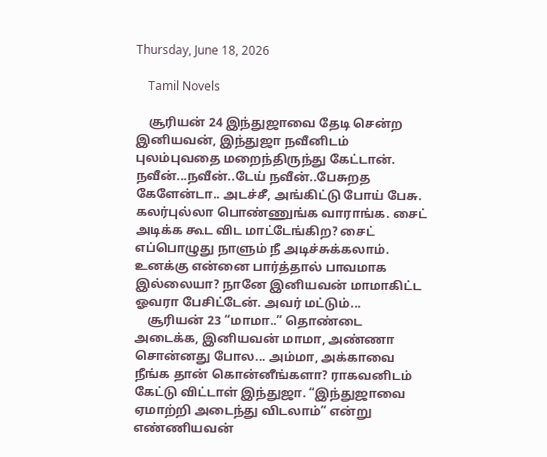Thursday, June 18, 2026

    Tamil Novels

    சூரியன் 24 இந்துஜாவை தேடி சென்ற இனியவன், இந்துஜா நவீனிடம் புலம்புவதை மறைந்திருந்து கேட்டான். நவீன்...நவீன்..டேய் நவீன்..பேசுறத கேளேன்டா.. அடச்சீ, அங்கிட்டு போய் பேசு. கலர்புல்லா பொண்ணுங்க வாராங்க. சைட் அடிக்க கூட விட மாட்டேங்கிற? சைட் எப்பொழுது நாளும் நீ அடிச்சுக்கலாம். உனக்கு என்னை பார்த்தால் பாவமாக இல்லையா? நானே இனியவன் மாமாகிட்ட ஓவரா பேசிட்டேன். அவர் மட்டும்...
    சூரியன் 23 “மாமா..” தொண்டை அடைக்க, இனியவன் மாமா, அண்ணா சொன்னது போல... அம்மா, அக்காவை நீங்க தான் கொன்னீங்களா? ராகவனிடம் கேட்டு விட்டாள் இந்துஜா. “இந்துஜாவை ஏமாற்றி அடைந்து விடலாம்” என்று எண்ணியவன்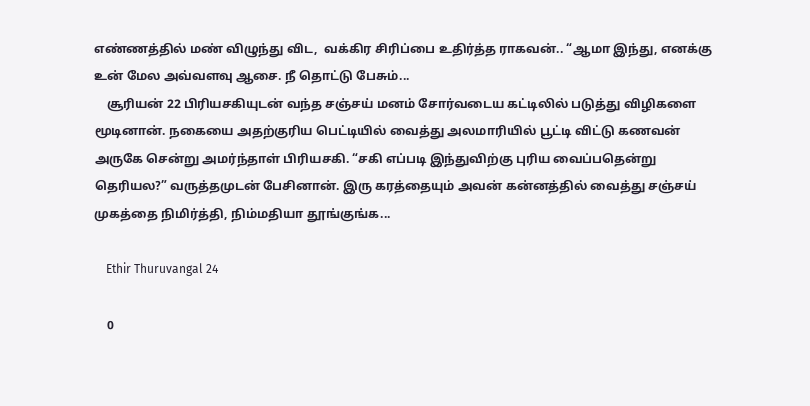எண்ணத்தில் மண் விழுந்து விட,  வக்கிர சிரிப்பை உதிர்த்த ராகவன்.. “ஆமா இந்து, எனக்கு உன் மேல அவ்வளவு ஆசை. நீ தொட்டு பேசும்...
    சூரியன் 22 பிரியசகியுடன் வந்த சஞ்சய் மனம் சோர்வடைய கட்டிலில் படுத்து விழிகளை மூடினான். நகையை அதற்குரிய பெட்டியில் வைத்து அலமாரியில் பூட்டி விட்டு கணவன் அருகே சென்று அமர்ந்தாள் பிரியசகி. “சகி எப்படி இந்துவிற்கு புரிய வைப்பதென்று தெரியல?” வருத்தமுடன் பேசினான். இரு கரத்தையும் அவன் கன்னத்தில் வைத்து சஞ்சய் முகத்தை நிமிர்த்தி, நிம்மதியா தூங்குங்க...

    Ethir Thuruvangal 24

    0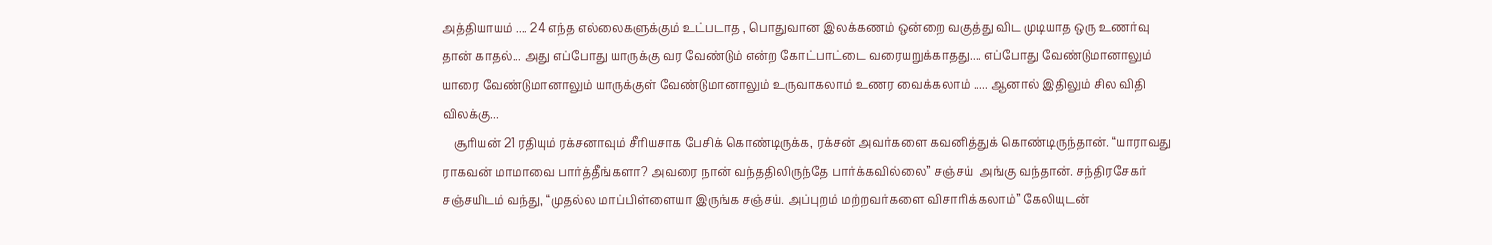அத்தியாயம் .... 24 எந்த எல்லைகளுக்கும் உட்படாத , பொதுவான இலக்கணம் ஒன்றை வகுத்து விட முடியாத ஒரு உணர்வு தான் காதல்... அது எப்போது யாருக்கு வர வேண்டும் என்ற கோட்பாட்டை வரையறுக்காதது.... எப்போது வேண்டுமானாலும் யாரை வேண்டுமானாலும் யாருக்குள் வேண்டுமானாலும் உருவாகலாம் உணர வைக்கலாம் ..... ஆனால் இதிலும் சில விதி விலக்கு...
    சூரியன் 21 ரதியும் ரக்சனாவும் சீரியசாக பேசிக் கொண்டிருக்க, ரக்சன் அவர்களை கவனித்துக் கொண்டிருந்தான். “யாராவது ராகவன் மாமாவை பார்த்தீங்களா? அவரை நான் வந்ததிலிருந்தே பார்க்கவில்லை” சஞ்சய்  அங்கு வந்தான். சந்திரசேகர் சஞ்சயிடம் வந்து, “முதல்ல மாப்பிள்ளையா இருங்க சஞ்சய். அப்புறம் மற்றவர்களை விசாரிக்கலாம்” கேலியுடன்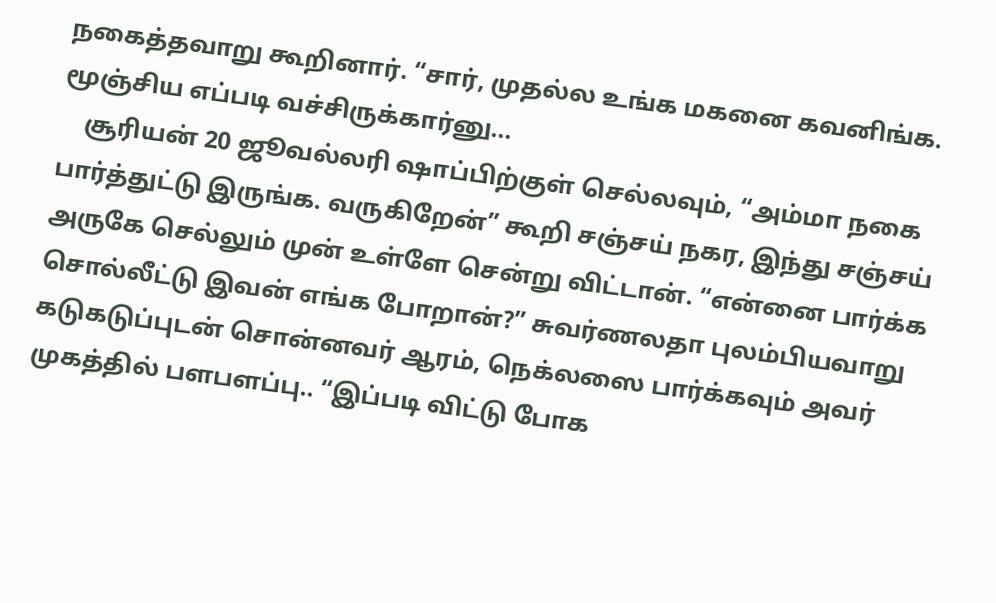நகைத்தவாறு கூறினார். “சார், முதல்ல உங்க மகனை கவனிங்க. மூஞ்சிய எப்படி வச்சிருக்கார்னு...
    சூரியன் 20 ஜூவல்லரி ஷாப்பிற்குள் செல்லவும், “அம்மா நகை பார்த்துட்டு இருங்க. வருகிறேன்” கூறி சஞ்சய் நகர, இந்து சஞ்சய் அருகே செல்லும் முன் உள்ளே சென்று விட்டான். “என்னை பார்க்க சொல்லீட்டு இவன் எங்க போறான்?” சுவர்ணலதா புலம்பியவாறு கடுகடுப்புடன் சொன்னவர் ஆரம், நெக்லஸை பார்க்கவும் அவர் முகத்தில் பளபளப்பு.. “இப்படி விட்டு போக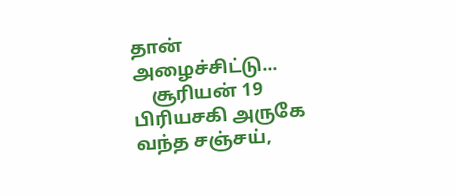தான் அழைச்சிட்டு...
    சூரியன் 19 பிரியசகி அருகே வந்த சஞ்சய்,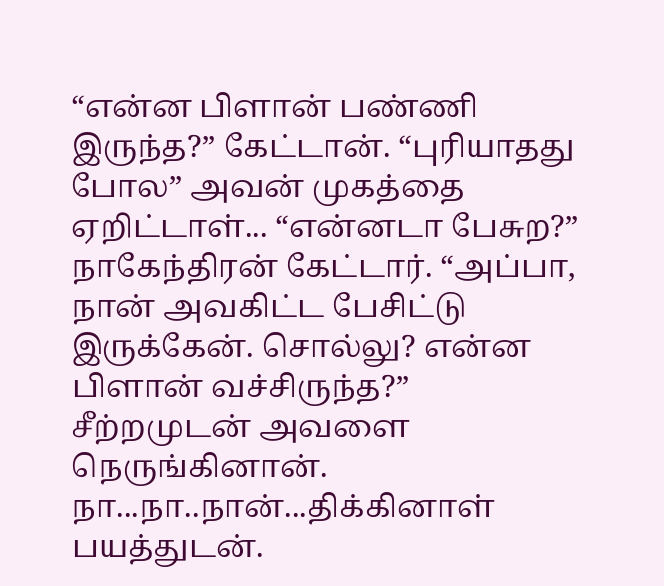“என்ன பிளான் பண்ணி இருந்த?” கேட்டான். “புரியாதது போல” அவன் முகத்தை ஏறிட்டாள்... “என்னடா பேசுற?” நாகேந்திரன் கேட்டார். “அப்பா, நான் அவகிட்ட பேசிட்டு இருக்கேன். சொல்லு? என்ன பிளான் வச்சிருந்த?” சீற்றமுடன் அவளை நெருங்கினான். நா...நா..நான்...திக்கினாள் பயத்துடன்.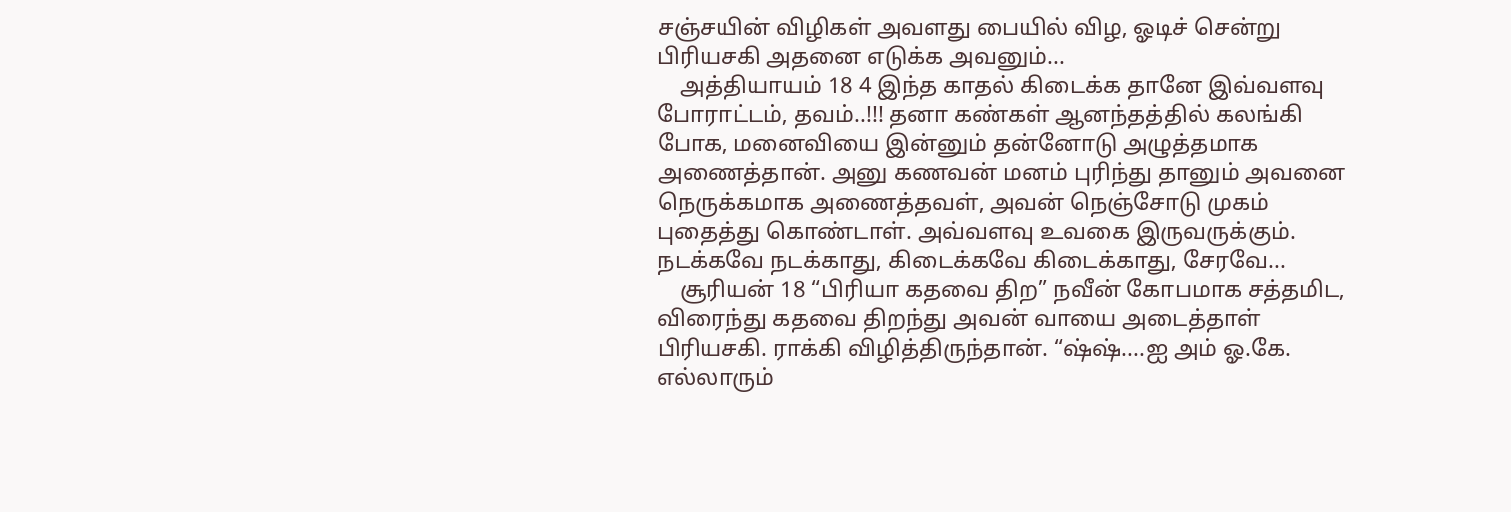சஞ்சயின் விழிகள் அவளது பையில் விழ, ஓடிச் சென்று பிரியசகி அதனை எடுக்க அவனும்...
    அத்தியாயம் 18 4 இந்த காதல் கிடைக்க தானே இவ்வளவு போராட்டம், தவம்..!!! தனா கண்கள் ஆனந்தத்தில் கலங்கி போக, மனைவியை இன்னும் தன்னோடு அழுத்தமாக அணைத்தான். அனு கணவன் மனம் புரிந்து தானும் அவனை நெருக்கமாக அணைத்தவள், அவன் நெஞ்சோடு முகம் புதைத்து கொண்டாள். அவ்வளவு உவகை இருவருக்கும். நடக்கவே நடக்காது, கிடைக்கவே கிடைக்காது, சேரவே...
    சூரியன் 18 “பிரியா கதவை திற” நவீன் கோபமாக சத்தமிட, விரைந்து கதவை திறந்து அவன் வாயை அடைத்தாள் பிரியசகி. ராக்கி விழித்திருந்தான். “ஷ்ஷ்....ஐ அம் ஓ.கே. எல்லாரும்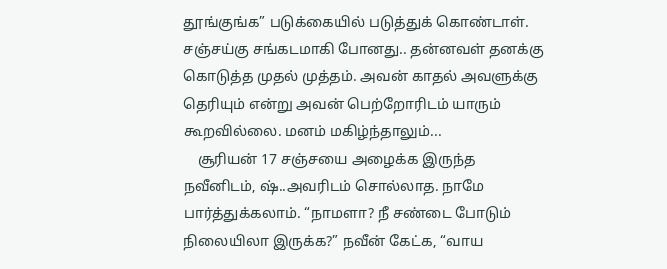தூங்குங்க” படுக்கையில் படுத்துக் கொண்டாள். சஞ்சய்கு சங்கடமாகி போனது.. தன்னவள் தனக்கு கொடுத்த முதல் முத்தம். அவன் காதல் அவளுக்கு தெரியும் என்று அவன் பெற்றோரிடம் யாரும் கூறவில்லை. மனம் மகிழ்ந்தாலும்...
    சூரியன் 17 சஞ்சயை அழைக்க இருந்த நவீனிடம், ஷ்..அவரிடம் சொல்லாத. நாமே பார்த்துக்கலாம். “நாமளா? நீ சண்டை போடும் நிலையிலா இருக்க?” நவீன் கேட்க, “வாய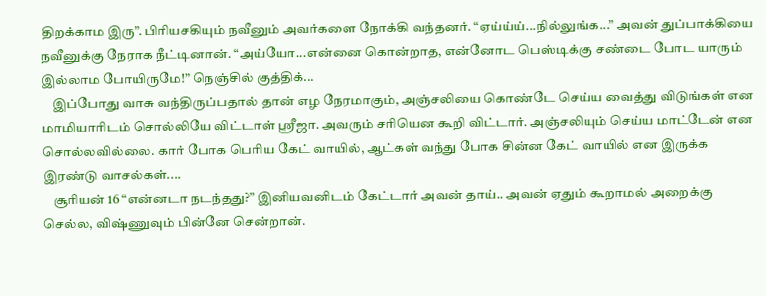திறக்காம இரு”. பிரியசகியும் நவீனும் அவர்களை நோக்கி வந்தனர். “ஏய்ய்ய்...நில்லுங்க...” அவன் துப்பாக்கியை நவீனுக்கு நேராக நீட்டினான். “அய்யோ...என்னை கொன்றாத, என்னோட பெஸ்டிக்கு சண்டை போட யாரும் இல்லாம போயிருமே!” நெஞ்சில் குத்திக்...
    இப்போது வாசு வந்திருப்பதால் தான் எழ நேரமாகும், அஞ்சலியை கொண்டே செய்ய வைத்து விடுங்கள் என மாமியாரிடம் சொல்லியே விட்டாள் ஸ்ரீஜா. அவரும் சரியென கூறி விட்டார். அஞ்சலியும் செய்ய மாட்டேன் என சொல்லவில்லை. கார் போக பெரிய கேட் வாயில், ஆட்கள் வந்து போக சின்ன கேட் வாயில் என இருக்க இரண்டு வாசல்கள்....
    சூரியன் 16 “என்னடா நடந்தது?” இனியவனிடம் கேட்டார் அவன் தாய்.. அவன் ஏதும் கூறாமல் அறைக்கு செல்ல, விஷ்ணுவும் பின்னே சென்றான்.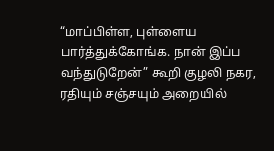“மாப்பிள்ள, புள்ளைய பார்த்துக்கோங்க. நான் இப்ப வந்துடுறேன்” கூறி குழலி நகர, ரதியும் சஞ்சயும் அறையில்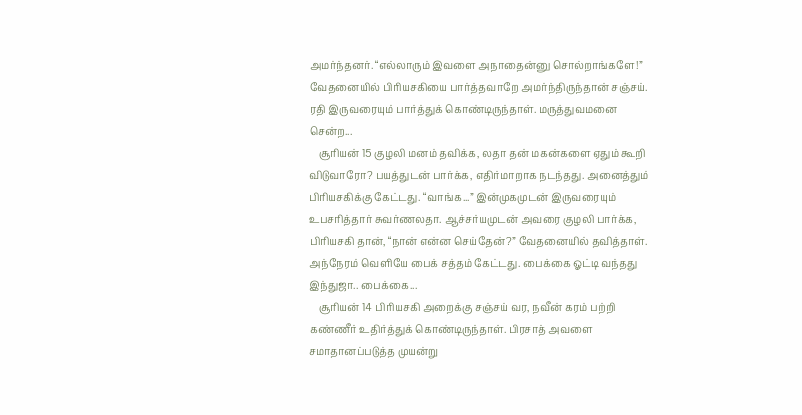அமர்ந்தனர். “எல்லாரும் இவளை அநாதைன்னு சொல்றாங்களே!” வேதனையில் பிரியசகியை பார்த்தவாறே அமர்ந்திருந்தான் சஞ்சய். ரதி இருவரையும் பார்த்துக் கொண்டிருந்தாள். மருத்துவமனை சென்ற...
    சூரியன் 15 குழலி மனம் தவிக்க, லதா தன் மகன்களை ஏதும் கூறி விடுவாரோ? பயத்துடன் பார்க்க, எதிர்மாறாக நடந்தது. அனைத்தும் பிரியசகிக்கு கேட்டது. “வாங்க...” இன்முகமுடன் இருவரையும் உபசரித்தார் சுவர்ணலதா. ஆச்சர்யமுடன் அவரை குழலி பார்க்க, பிரியசகி தான், “நான் என்ன செய்தேன்?” வேதனையில் தவித்தாள். அந்நேரம் வெளியே பைக் சத்தம் கேட்டது. பைக்கை ஓட்டி வந்தது இந்துஜா.. பைக்கை...
    சூரியன் 14 பிரியசகி அறைக்கு சஞ்சய் வர, நவீன் கரம் பற்றி கண்ணீர் உதிர்த்துக் கொண்டிருந்தாள். பிரசாத் அவளை சமாதானப்படுத்த முயன்று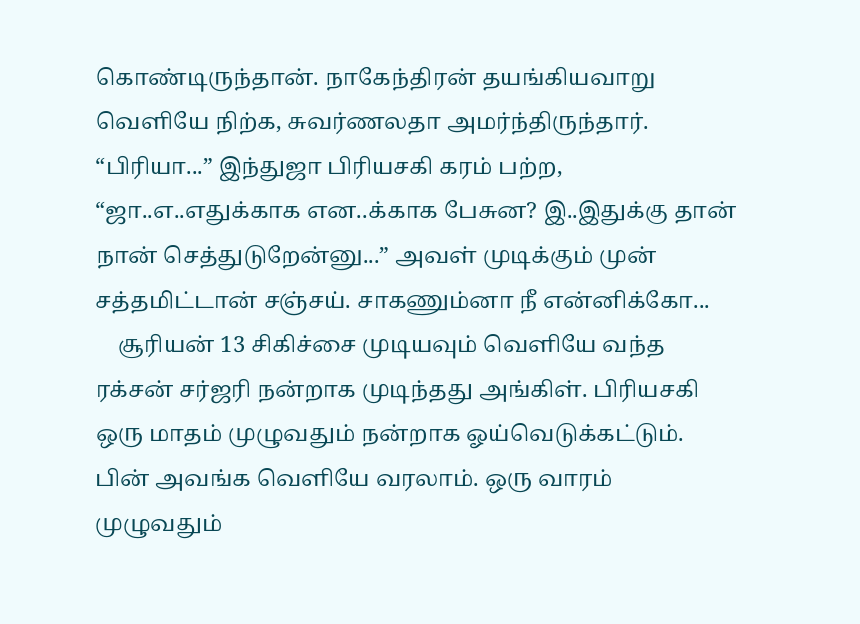கொண்டிருந்தான். நாகேந்திரன் தயங்கியவாறு வெளியே நிற்க, சுவர்ணலதா அமர்ந்திருந்தார். “பிரியா...” இந்துஜா பிரியசகி கரம் பற்ற, “ஜா..எ..எதுக்காக என..க்காக பேசுன? இ..இதுக்கு தான் நான் செத்துடுறேன்னு...” அவள் முடிக்கும் முன் சத்தமிட்டான் சஞ்சய். சாகணும்னா நீ என்னிக்கோ...
    சூரியன் 13 சிகிச்சை முடியவும் வெளியே வந்த ரக்சன் சர்ஜரி நன்றாக முடிந்தது அங்கிள். பிரியசகி ஒரு மாதம் முழுவதும் நன்றாக ஓய்வெடுக்கட்டும். பின் அவங்க வெளியே வரலாம். ஒரு வாரம் முழுவதும்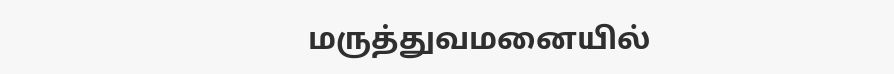மருத்துவமனையில்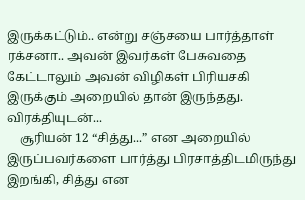இருக்கட்டும்.. என்று சஞ்சயை பார்த்தாள் ரக்சனா.. அவன் இவர்கள் பேசுவதை கேட்டாலும் அவன் விழிகள் பிரியசகி இருக்கும் அறையில் தான் இருந்தது. விரக்தியுடன்...
    சூரியன் 12 “சித்து...” என அறையில் இருப்பவர்களை பார்த்து பிரசாத்திடமிருந்து இறங்கி, சித்து என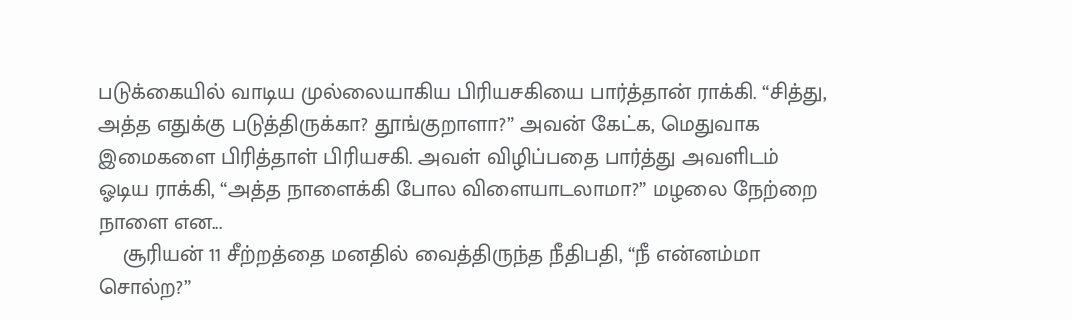படுக்கையில் வாடிய முல்லையாகிய பிரியசகியை பார்த்தான் ராக்கி. “சித்து, அத்த எதுக்கு படுத்திருக்கா? தூங்குறாளா?” அவன் கேட்க, மெதுவாக இமைகளை பிரித்தாள் பிரியசகி. அவள் விழிப்பதை பார்த்து அவளிடம் ஓடிய ராக்கி, “அத்த நாளைக்கி போல விளையாடலாமா?” மழலை நேற்றை நாளை என...
    சூரியன் 11 சீற்றத்தை மனதில் வைத்திருந்த நீதிபதி, “நீ என்னம்மா சொல்ற?”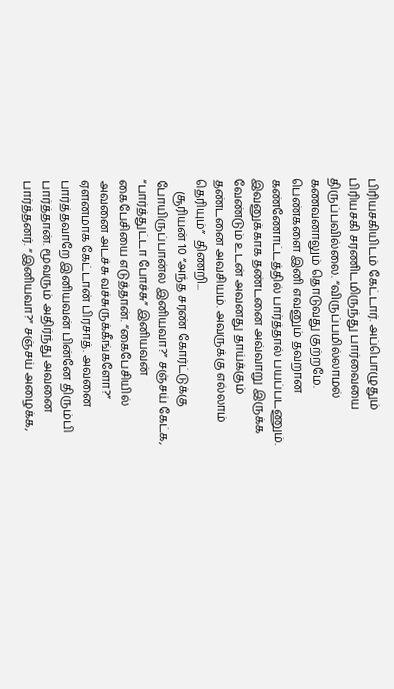பிரியசகியிடம் கேட்டார். அப்பொழுதும் பிரியசகி சரணிடமிருந்து பார்வையை திருப்பவில்லை. “விருப்பமில்லாமல் கணவனாலும் தொடுவது குற்றமே. பெண்களை இனி எவனும் தவறான கண்ணோட்டத்தில் பார்த்தால் பயப்படணும். இவனுக்காக தண்டனை அவ்வாறு இருக்க வேண்டும் உடன் அவனது தாய்க்கும் தண்டனை அவசியம். அவருக்கு எல்லாம் தெரியும்”  திணறி...
    சூரியன் 10 “அந்த சரண் கோர்ட்டுக்கு போயிருப்பான்ல இனியவா?” சஞ்சய் கேட்க, “பார்த்துட்டா போச்சு” இனியவன் கைபேசியை எடுத்தான். “கைபேசியில் அவனை அடச்சு வச்சுருக்கீங்களோ?” ஏளனமாக கேட்டான் பிரசாத். அவனை பார்த்தவாறே இனியவன் பின்னே திரும்பி பார்த்தான். மூவரும் அதிர்ந்து அவனை பார்த்தனர். “இனியவா?” சஞ்சய் அழைக்க,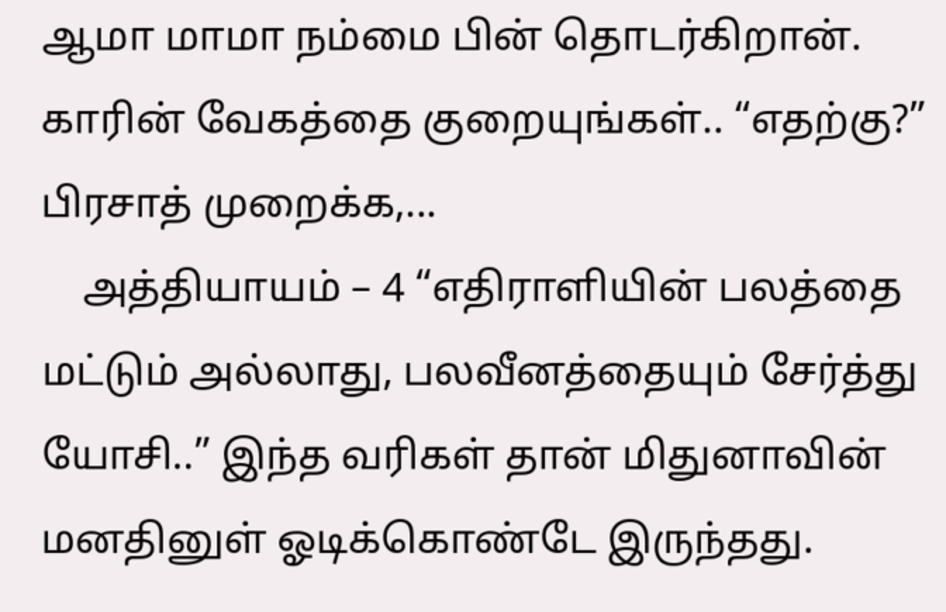ஆமா மாமா நம்மை பின் தொடர்கிறான். காரின் வேகத்தை குறையுங்கள்.. “எதற்கு?” பிரசாத் முறைக்க,...
    அத்தியாயம் – 4 “எதிராளியின் பலத்தை மட்டும் அல்லாது, பலவீனத்தையும் சேர்த்து யோசி..” இந்த வரிகள் தான் மிதுனாவின் மனதினுள் ஓடிக்கொண்டே இருந்தது.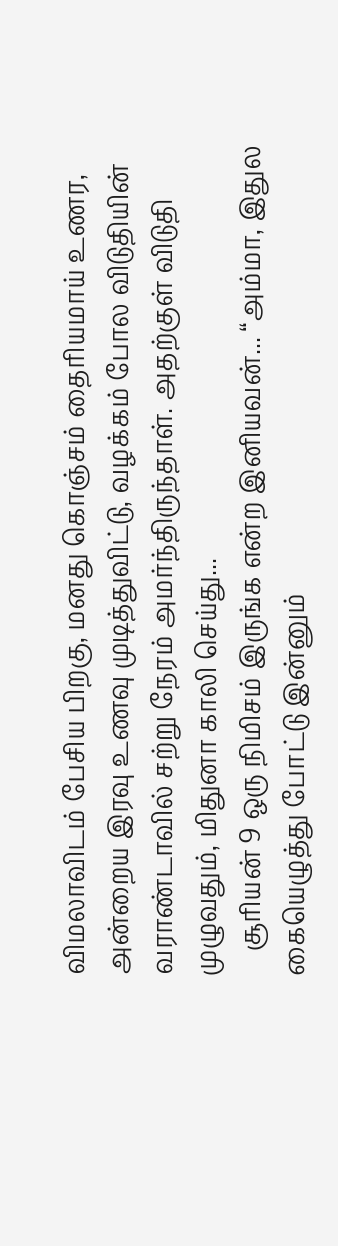விமலாவிடம் பேசிய பிறகு, மனது கொஞ்சம் தைரியமாய் உணர, அன்றைய இரவு உணவு முடித்துவிட்டு, வழக்கம் போல விடுதியின் வராண்டாவில் சற்று நேரம் அமர்ந்திருந்தாள். அதற்குள் விடுதி முழுவதும், மிதுனா காலி செய்து...
    சூரியன் 9 ஒரு நிமிசம் இருங்க என்ற இனியவன்... “அம்மா, இதுல கையெழுத்து போட்டு இன்னும்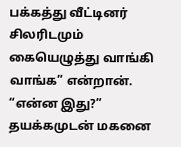பக்கத்து வீட்டினர் சிலரிடமும் கையெழுத்து வாங்கி வாங்க” என்றான். “என்ன இது?” தயக்கமுடன் மகனை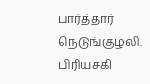பார்த்தார் நெடுங்குழலி. பிரியசகி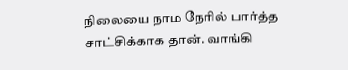நிலையை நாம நேரில் பார்த்த சாட்சிக்காக தான். வாங்கி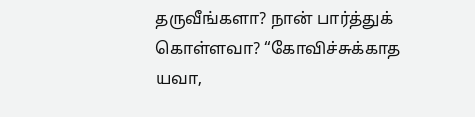தருவீங்களா? நான் பார்த்துக் கொள்ளவா? “கோவிச்சுக்காத யவா,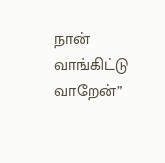நான் வாங்கிட்டு வாறேன்”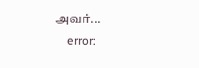அவர்...
    error: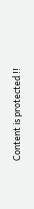Content is protected !!